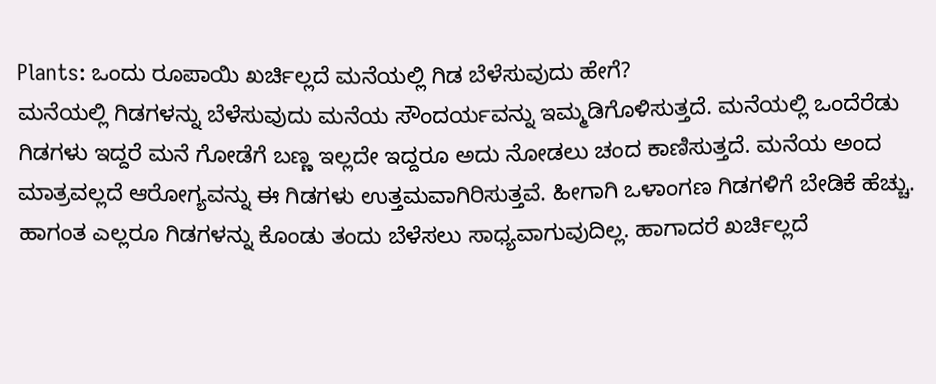Plants: ಒಂದು ರೂಪಾಯಿ ಖರ್ಚಿಲ್ಲದೆ ಮನೆಯಲ್ಲಿ ಗಿಡ ಬೆಳೆಸುವುದು ಹೇಗೆ?
ಮನೆಯಲ್ಲಿ ಗಿಡಗಳನ್ನು ಬೆಳೆಸುವುದು ಮನೆಯ ಸೌಂದರ್ಯವನ್ನು ಇಮ್ಮಡಿಗೊಳಿಸುತ್ತದೆ. ಮನೆಯಲ್ಲಿ ಒಂದೆರೆಡು ಗಿಡಗಳು ಇದ್ದರೆ ಮನೆ ಗೋಡೆಗೆ ಬಣ್ಣ ಇಲ್ಲದೇ ಇದ್ದರೂ ಅದು ನೋಡಲು ಚಂದ ಕಾಣಿಸುತ್ತದೆ. ಮನೆಯ ಅಂದ ಮಾತ್ರವಲ್ಲದೆ ಆರೋಗ್ಯವನ್ನು ಈ ಗಿಡಗಳು ಉತ್ತಮವಾಗಿರಿಸುತ್ತವೆ. ಹೀಗಾಗಿ ಒಳಾಂಗಣ ಗಿಡಗಳಿಗೆ ಬೇಡಿಕೆ ಹೆಚ್ಚು. ಹಾಗಂತ ಎಲ್ಲರೂ ಗಿಡಗಳನ್ನು ಕೊಂಡು ತಂದು ಬೆಳೆಸಲು ಸಾಧ್ಯವಾಗುವುದಿಲ್ಲ. ಹಾಗಾದರೆ ಖರ್ಚಿಲ್ಲದೆ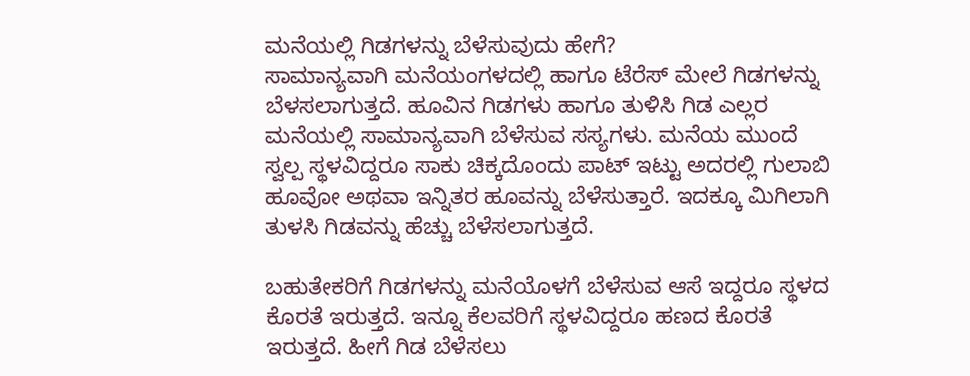ಮನೆಯಲ್ಲಿ ಗಿಡಗಳನ್ನು ಬೆಳೆಸುವುದು ಹೇಗೆ?
ಸಾಮಾನ್ಯವಾಗಿ ಮನೆಯಂಗಳದಲ್ಲಿ ಹಾಗೂ ಟೆರೆಸ್ ಮೇಲೆ ಗಿಡಗಳನ್ನು ಬೆಳಸಲಾಗುತ್ತದೆ. ಹೂವಿನ ಗಿಡಗಳು ಹಾಗೂ ತುಳಿಸಿ ಗಿಡ ಎಲ್ಲರ ಮನೆಯಲ್ಲಿ ಸಾಮಾನ್ಯವಾಗಿ ಬೆಳೆಸುವ ಸಸ್ಯಗಳು. ಮನೆಯ ಮುಂದೆ ಸ್ವಲ್ಪ ಸ್ಥಳವಿದ್ದರೂ ಸಾಕು ಚಿಕ್ಕದೊಂದು ಪಾಟ್ ಇಟ್ಟು ಅದರಲ್ಲಿ ಗುಲಾಬಿ ಹೂವೋ ಅಥವಾ ಇನ್ನಿತರ ಹೂವನ್ನು ಬೆಳೆಸುತ್ತಾರೆ. ಇದಕ್ಕೂ ಮಿಗಿಲಾಗಿ ತುಳಸಿ ಗಿಡವನ್ನು ಹೆಚ್ಚು ಬೆಳೆಸಲಾಗುತ್ತದೆ.

ಬಹುತೇಕರಿಗೆ ಗಿಡಗಳನ್ನು ಮನೆಯೊಳಗೆ ಬೆಳೆಸುವ ಆಸೆ ಇದ್ದರೂ ಸ್ಥಳದ ಕೊರತೆ ಇರುತ್ತದೆ. ಇನ್ನೂ ಕೆಲವರಿಗೆ ಸ್ಥಳವಿದ್ದರೂ ಹಣದ ಕೊರತೆ ಇರುತ್ತದೆ. ಹೀಗೆ ಗಿಡ ಬೆಳೆಸಲು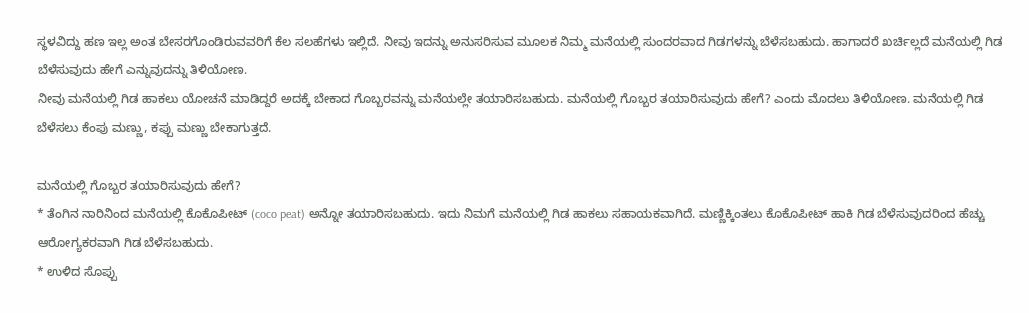ಸ್ಥಳವಿದ್ದು ಹಣ ಇಲ್ಲ ಅಂತ ಬೇಸರಗೊಂಡಿರುವವರಿಗೆ ಕೆಲ ಸಲಹೆಗಳು ಇಲ್ಲಿದೆ. ನೀವು ಇದನ್ನು ಅನುಸರಿಸುವ ಮೂಲಕ ನಿಮ್ಮ ಮನೆಯಲ್ಲಿ ಸುಂದರವಾದ ಗಿಡಗಳನ್ನು ಬೆಳೆಸಬಹುದು. ಹಾಗಾದರೆ ಖರ್ಚಿಲ್ಲದೆ ಮನೆಯಲ್ಲಿ ಗಿಡ ಬೆಳೆಸುವುದು ಹೇಗೆ ಎನ್ನುವುದನ್ನು ತಿಳಿಯೋಣ.
ನೀವು ಮನೆಯಲ್ಲಿ ಗಿಡ ಹಾಕಲು ಯೋಚನೆ ಮಾಡಿದ್ದರೆ ಅದಕ್ಕೆ ಬೇಕಾದ ಗೊಬ್ಬರವನ್ನು ಮನೆಯಲ್ಲೇ ತಯಾರಿಸಬಹುದು. ಮನೆಯಲ್ಲಿ ಗೊಬ್ಬರ ತಯಾರಿಸುವುದು ಹೇಗೆ? ಎಂದು ಮೊದಲು ತಿಳಿಯೋಣ. ಮನೆಯಲ್ಲಿ ಗಿಡ ಬೆಳೆಸಲು ಕೆಂಪು ಮಣ್ಣು, ಕಪ್ಪು ಮಣ್ಣು ಬೇಕಾಗುತ್ತದೆ.

ಮನೆಯಲ್ಲಿ ಗೊಬ್ಬರ ತಯಾರಿಸುವುದು ಹೇಗೆ?
* ತೆಂಗಿನ ನಾರಿನಿಂದ ಮನೆಯಲ್ಲಿ ಕೊಕೊಪೀಟ್ (coco peat) ಅನ್ನೋ ತಯಾರಿಸಬಹುದು. ಇದು ನಿಮಗೆ ಮನೆಯಲ್ಲಿ ಗಿಡ ಹಾಕಲು ಸಹಾಯಕವಾಗಿದೆ. ಮಣ್ಣಿಕ್ಕಿಂತಲು ಕೊಕೊಪೀಟ್ ಹಾಕಿ ಗಿಡ ಬೆಳೆಸುವುದರಿಂದ ಹೆಚ್ಚು ಆರೋಗ್ಯಕರವಾಗಿ ಗಿಡ ಬೆಳೆಸಬಹುದು.
* ಉಳಿದ ಸೊಪ್ಪು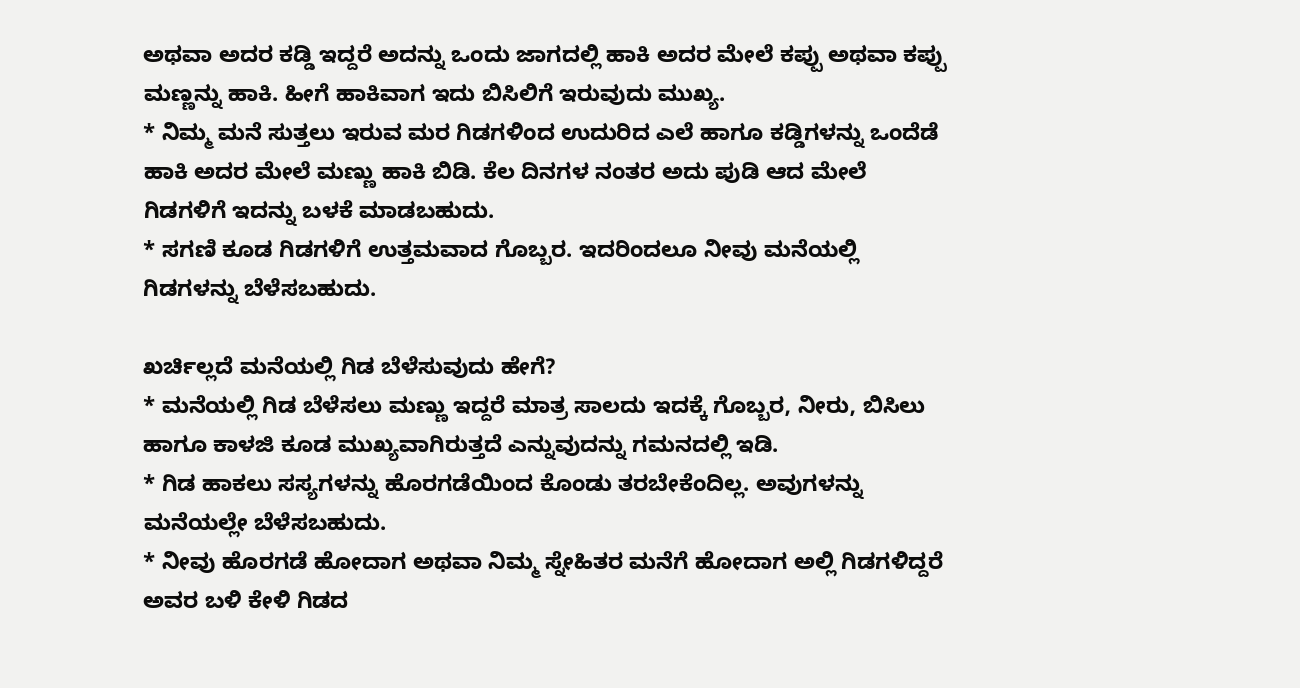ಅಥವಾ ಅದರ ಕಡ್ಡಿ ಇದ್ದರೆ ಅದನ್ನು ಒಂದು ಜಾಗದಲ್ಲಿ ಹಾಕಿ ಅದರ ಮೇಲೆ ಕಪ್ಪು ಅಥವಾ ಕಪ್ಪು ಮಣ್ಣನ್ನು ಹಾಕಿ. ಹೀಗೆ ಹಾಕಿವಾಗ ಇದು ಬಿಸಿಲಿಗೆ ಇರುವುದು ಮುಖ್ಯ.
* ನಿಮ್ಮ ಮನೆ ಸುತ್ತಲು ಇರುವ ಮರ ಗಿಡಗಳಿಂದ ಉದುರಿದ ಎಲೆ ಹಾಗೂ ಕಡ್ಡಿಗಳನ್ನು ಒಂದೆಡೆ ಹಾಕಿ ಅದರ ಮೇಲೆ ಮಣ್ಣು ಹಾಕಿ ಬಿಡಿ. ಕೆಲ ದಿನಗಳ ನಂತರ ಅದು ಪುಡಿ ಆದ ಮೇಲೆ ಗಿಡಗಳಿಗೆ ಇದನ್ನು ಬಳಕೆ ಮಾಡಬಹುದು.
* ಸಗಣಿ ಕೂಡ ಗಿಡಗಳಿಗೆ ಉತ್ತಮವಾದ ಗೊಬ್ಬರ. ಇದರಿಂದಲೂ ನೀವು ಮನೆಯಲ್ಲಿ ಗಿಡಗಳನ್ನು ಬೆಳೆಸಬಹುದು.

ಖರ್ಚಿಲ್ಲದೆ ಮನೆಯಲ್ಲಿ ಗಿಡ ಬೆಳೆಸುವುದು ಹೇಗೆ?
* ಮನೆಯಲ್ಲಿ ಗಿಡ ಬೆಳೆಸಲು ಮಣ್ಣು ಇದ್ದರೆ ಮಾತ್ರ ಸಾಲದು ಇದಕ್ಕೆ ಗೊಬ್ಬರ, ನೀರು, ಬಿಸಿಲು ಹಾಗೂ ಕಾಳಜಿ ಕೂಡ ಮುಖ್ಯವಾಗಿರುತ್ತದೆ ಎನ್ನುವುದನ್ನು ಗಮನದಲ್ಲಿ ಇಡಿ.
* ಗಿಡ ಹಾಕಲು ಸಸ್ಯಗಳನ್ನು ಹೊರಗಡೆಯಿಂದ ಕೊಂಡು ತರಬೇಕೆಂದಿಲ್ಲ. ಅವುಗಳನ್ನು ಮನೆಯಲ್ಲೇ ಬೆಳೆಸಬಹುದು.
* ನೀವು ಹೊರಗಡೆ ಹೋದಾಗ ಅಥವಾ ನಿಮ್ಮ ಸ್ನೇಹಿತರ ಮನೆಗೆ ಹೋದಾಗ ಅಲ್ಲಿ ಗಿಡಗಳಿದ್ದರೆ ಅವರ ಬಳಿ ಕೇಳಿ ಗಿಡದ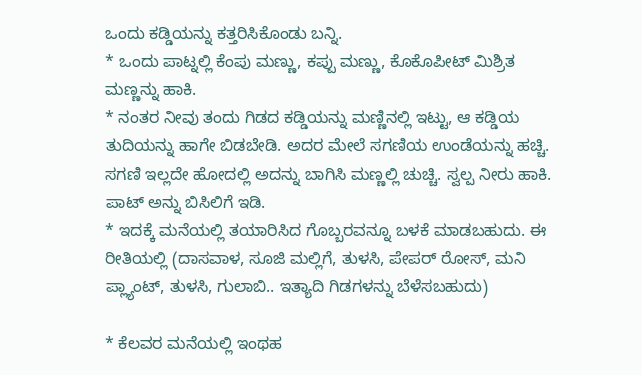ಒಂದು ಕಡ್ಡಿಯನ್ನು ಕತ್ತರಿಸಿಕೊಂಡು ಬನ್ನಿ.
* ಒಂದು ಪಾಟ್ನಲ್ಲಿ ಕೆಂಪು ಮಣ್ಣು, ಕಪ್ಪು ಮಣ್ಣು, ಕೊಕೊಪೀಟ್ ಮಿಶ್ರಿತ ಮಣ್ಣನ್ನು ಹಾಕಿ.
* ನಂತರ ನೀವು ತಂದು ಗಿಡದ ಕಡ್ಡಿಯನ್ನು ಮಣ್ಣಿನಲ್ಲಿ ಇಟ್ಟು, ಆ ಕಡ್ಡಿಯ ತುದಿಯನ್ನು ಹಾಗೇ ಬಿಡಬೇಡಿ. ಅದರ ಮೇಲೆ ಸಗಣಿಯ ಉಂಡೆಯನ್ನು ಹಚ್ಚಿ. ಸಗಣಿ ಇಲ್ಲದೇ ಹೋದಲ್ಲಿ ಅದನ್ನು ಬಾಗಿಸಿ ಮಣ್ಣಲ್ಲಿ ಚುಚ್ಚಿ. ಸ್ವಲ್ಪ ನೀರು ಹಾಕಿ. ಪಾಟ್ ಅನ್ನು ಬಿಸಿಲಿಗೆ ಇಡಿ.
* ಇದಕ್ಕೆ ಮನೆಯಲ್ಲಿ ತಯಾರಿಸಿದ ಗೊಬ್ಬರವನ್ನೂ ಬಳಕೆ ಮಾಡಬಹುದು. ಈ ರೀತಿಯಲ್ಲಿ (ದಾಸವಾಳ, ಸೂಜಿ ಮಲ್ಲಿಗೆ, ತುಳಸಿ, ಪೇಪರ್ ರೋಸ್, ಮನಿ ಪ್ಲ್ಯಾಂಟ್, ತುಳಸಿ, ಗುಲಾಬಿ.. ಇತ್ಯಾದಿ ಗಿಡಗಳನ್ನು ಬೆಳೆಸಬಹುದು)

* ಕೆಲವರ ಮನೆಯಲ್ಲಿ ಇಂಥಹ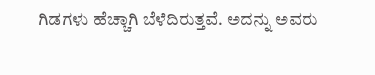ಗಿಡಗಳು ಹೆಚ್ಚಾಗಿ ಬೆಳೆದಿರುತ್ತವೆ. ಅದನ್ನು ಅವರು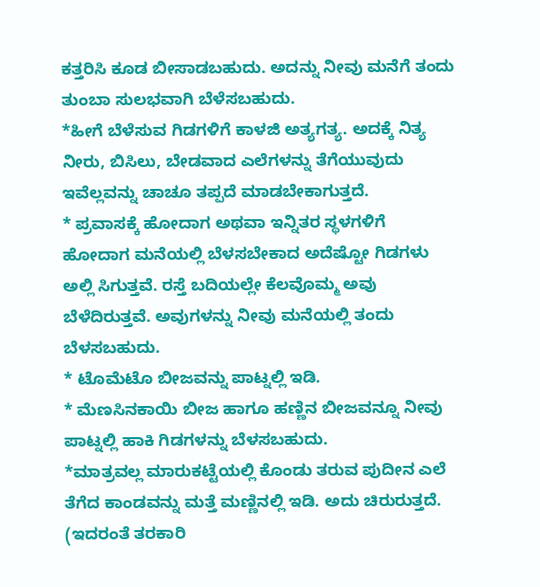ಕತ್ತರಿಸಿ ಕೂಡ ಬೀಸಾಡಬಹುದು. ಅದನ್ನು ನೀವು ಮನೆಗೆ ತಂದು ತುಂಬಾ ಸುಲಭವಾಗಿ ಬೆಳೆಸಬಹುದು.
*ಹೀಗೆ ಬೆಳೆಸುವ ಗಿಡಗಳಿಗೆ ಕಾಳಜಿ ಅತ್ಯಗತ್ಯ. ಅದಕ್ಕೆ ನಿತ್ಯ ನೀರು, ಬಿಸಿಲು, ಬೇಡವಾದ ಎಲೆಗಳನ್ನು ತೆಗೆಯುವುದು ಇವೆಲ್ಲವನ್ನು ಚಾಚೂ ತಪ್ಪದೆ ಮಾಡಬೇಕಾಗುತ್ತದೆ.
* ಪ್ರವಾಸಕ್ಕೆ ಹೋದಾಗ ಅಥವಾ ಇನ್ನಿತರ ಸ್ಥಳಗಳಿಗೆ ಹೋದಾಗ ಮನೆಯಲ್ಲಿ ಬೆಳಸಬೇಕಾದ ಅದೆಷ್ಟೋ ಗಿಡಗಳು ಅಲ್ಲಿ ಸಿಗುತ್ತವೆ. ರಸ್ತೆ ಬದಿಯಲ್ಲೇ ಕೆಲವೊಮ್ಮ ಅವು ಬೆಳೆದಿರುತ್ತವೆ. ಅವುಗಳನ್ನು ನೀವು ಮನೆಯಲ್ಲಿ ತಂದು ಬೆಳಸಬಹುದು.
* ಟೊಮೆಟೊ ಬೀಜವನ್ನು ಪಾಟ್ನಲ್ಲಿ ಇಡಿ.
* ಮೆಣಸಿನಕಾಯಿ ಬೀಜ ಹಾಗೂ ಹಣ್ಣಿನ ಬೀಜವನ್ನೂ ನೀವು ಪಾಟ್ನಲ್ಲಿ ಹಾಕಿ ಗಿಡಗಳನ್ನು ಬೆಳಸಬಹುದು.
*ಮಾತ್ರವಲ್ಲ ಮಾರುಕಟ್ಟೆಯಲ್ಲಿ ಕೊಂಡು ತರುವ ಪುದೀನ ಎಲೆ ತೆಗೆದ ಕಾಂಡವನ್ನು ಮತ್ತೆ ಮಣ್ಣಿನಲ್ಲಿ ಇಡಿ. ಅದು ಚಿರುರುತ್ತದೆ. (ಇದರಂತೆ ತರಕಾರಿ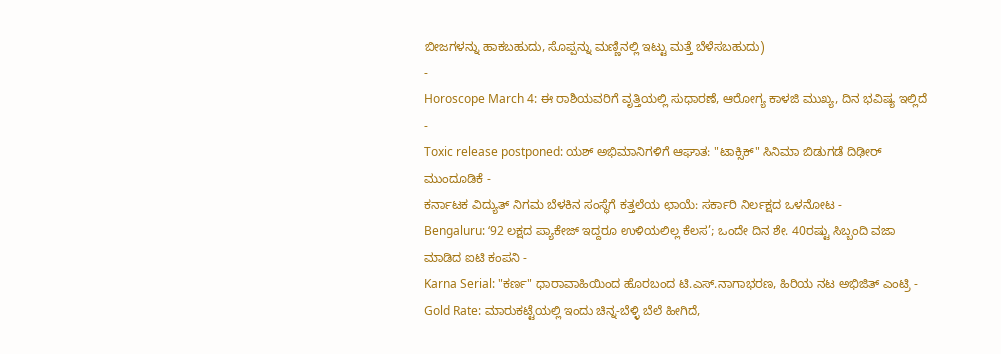ಬೀಜಗಳನ್ನು ಹಾಕಬಹುದು, ಸೊಪ್ಪನ್ನು ಮಣ್ಣಿನಲ್ಲಿ ಇಟ್ಟು ಮತ್ತೆ ಬೆಳೆಸಬಹುದು)
-
Horoscope March 4: ಈ ರಾಶಿಯವರಿಗೆ ವೃತ್ತಿಯಲ್ಲಿ ಸುಧಾರಣೆ, ಆರೋಗ್ಯ ಕಾಳಜಿ ಮುಖ್ಯ, ದಿನ ಭವಿಷ್ಯ ಇಲ್ಲಿದೆ -
Toxic release postponed: ಯಶ್ ಅಭಿಮಾನಿಗಳಿಗೆ ಆಘಾತ: "ಟಾಕ್ಸಿಕ್" ಸಿನಿಮಾ ಬಿಡುಗಡೆ ದಿಢೀರ್ ಮುಂದೂಡಿಕೆ -
ಕರ್ನಾಟಕ ವಿದ್ಯುತ್ ನಿಗಮ ಬೆಳಕಿನ ಸಂಸ್ಥೆಗೆ ಕತ್ತಲೆಯ ಛಾಯೆ: ಸರ್ಕಾರಿ ನಿರ್ಲಕ್ಷದ ಒಳನೋಟ -
Bengaluru: ‘92 ಲಕ್ಷದ ಪ್ಯಾಕೇಜ್ ಇದ್ದರೂ ಉಳಿಯಲಿಲ್ಲ ಕೆಲಸ’; ಒಂದೇ ದಿನ ಶೇ. 40ರಷ್ಟು ಸಿಬ್ಬಂದಿ ವಜಾ ಮಾಡಿದ ಐಟಿ ಕಂಪನಿ -
Karna Serial: "ಕರ್ಣ" ಧಾರಾವಾಹಿಯಿಂದ ಹೊರಬಂದ ಟಿ.ಎಸ್.ನಾಗಾಭರಣ, ಹಿರಿಯ ನಟ ಅಭಿಜಿತ್ ಎಂಟ್ರಿ -
Gold Rate: ಮಾರುಕಟ್ಟೆಯಲ್ಲಿ ಇಂದು ಚಿನ್ನ-ಬೆಳ್ಳಿ ಬೆಲೆ ಹೀಗಿದೆ,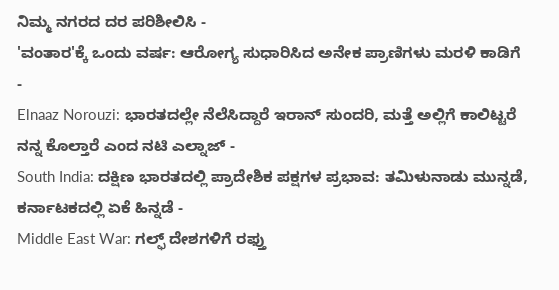ನಿಮ್ಮ ನಗರದ ದರ ಪರಿಶೀಲಿಸಿ -
'ವಂತಾರ'ಕ್ಕೆ ಒಂದು ವರ್ಷ: ಆರೋಗ್ಯ ಸುಧಾರಿಸಿದ ಅನೇಕ ಪ್ರಾಣಿಗಳು ಮರಳಿ ಕಾಡಿಗೆ -
Elnaaz Norouzi: ಭಾರತದಲ್ಲೇ ನೆಲೆಸಿದ್ದಾರೆ ಇರಾನ್ ಸುಂದರಿ, ಮತ್ತೆ ಅಲ್ಲಿಗೆ ಕಾಲಿಟ್ಟರೆ ನನ್ನ ಕೊಲ್ತಾರೆ ಎಂದ ನಟಿ ಎಲ್ನಾಜ್ -
South India: ದಕ್ಷಿಣ ಭಾರತದಲ್ಲಿ ಪ್ರಾದೇಶಿಕ ಪಕ್ಷಗಳ ಪ್ರಭಾವ: ತಮಿಳುನಾಡು ಮುನ್ನಡೆ, ಕರ್ನಾಟಕದಲ್ಲಿ ಏಕೆ ಹಿನ್ನಡೆ -
Middle East War: ಗಲ್ಫ್ ದೇಶಗಳಿಗೆ ರಫ್ತು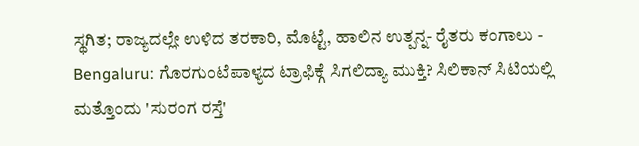ಸ್ಥಗಿತ; ರಾಜ್ಯದಲ್ಲೇ ಉಳಿದ ತರಕಾರಿ, ಮೊಟ್ಟೆ, ಹಾಲಿನ ಉತ್ಪನ್ನ- ರೈತರು ಕಂಗಾಲು -
Bengaluru: ಗೊರಗುಂಟೆಪಾಳ್ಯದ ಟ್ರಾಫಿಕ್ಗೆ ಸಿಗಲಿದ್ಯಾ ಮುಕ್ತಿ? ಸಿಲಿಕಾನ್ ಸಿಟಿಯಲ್ಲಿ ಮತ್ತೊಂದು 'ಸುರಂಗ ರಸ್ತೆ'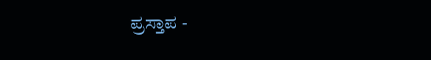ಪ್ರಸ್ತಾಪ -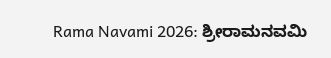Rama Navami 2026: ಶ್ರೀರಾಮನವಮಿ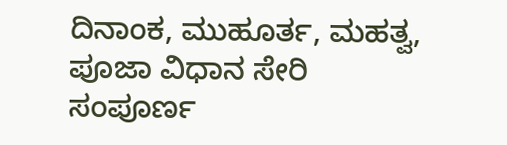ದಿನಾಂಕ, ಮುಹೂರ್ತ, ಮಹತ್ವ, ಪೂಜಾ ವಿಧಾನ ಸೇರಿ ಸಂಪೂರ್ಣ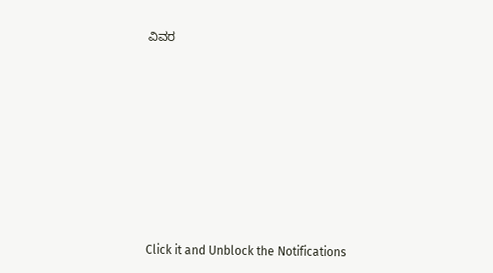ವಿವರ












Click it and Unblock the Notifications